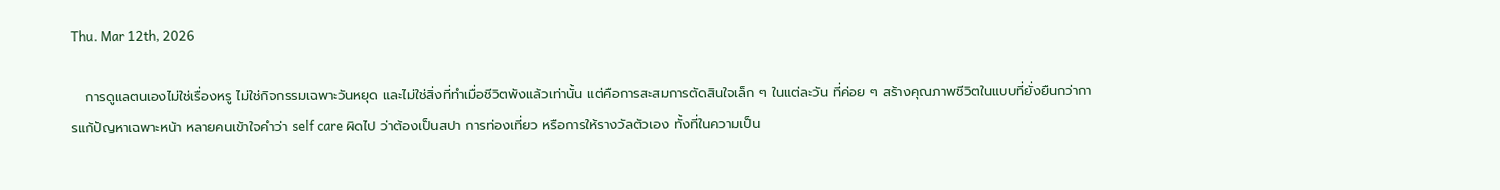Thu. Mar 12th, 2026

   การดูแลตนเองไม่ใช่เรื่องหรู ไม่ใช่กิจกรรมเฉพาะวันหยุด และไม่ใช่สิ่งที่ทำเมื่อชีวิตพังแล้วเท่านั้น แต่คือการสะสมการตัดสินใจเล็ก ๆ ในแต่ละวัน ที่ค่อย ๆ สร้างคุณภาพชีวิตในแบบที่ยั่งยืนกว่าการแก้ปัญหาเฉพาะหน้า หลายคนเข้าใจคำว่า self care ผิดไป ว่าต้องเป็นสปา การท่องเที่ยว หรือการให้รางวัลตัวเอง ทั้งที่ในความเป็น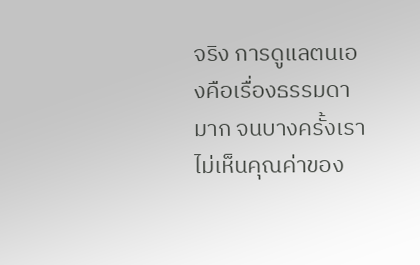จริง การดูแลตนเองคือเรื่องธรรมดามาก จนบางครั้งเราไม่เห็นคุณค่าของ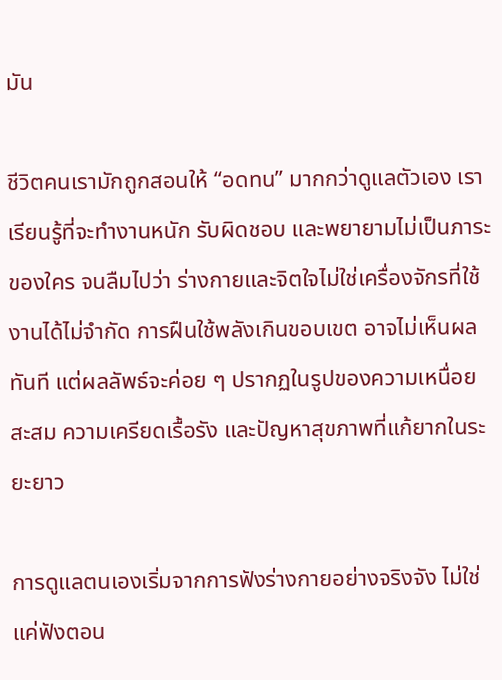มัน

ชีวิตคนเรามักถูกสอนให้ “อดทน” มากกว่าดูแลตัวเอง เราเรียนรู้ที่จะทำงานหนัก รับผิดชอบ และพยายามไม่เป็นภาระของใคร จนลืมไปว่า ร่างกายและจิตใจไม่ใช่เครื่องจักรที่ใช้งานได้ไม่จำกัด การฝืนใช้พลังเกินขอบเขต อาจไม่เห็นผลทันที แต่ผลลัพธ์จะค่อย ๆ ปรากฏในรูปของความเหนื่อยสะสม ความเครียดเรื้อรัง และปัญหาสุขภาพที่แก้ยากในระยะยาว

การดูแลตนเองเริ่มจากการฟังร่างกายอย่างจริงจัง ไม่ใช่แค่ฟังตอน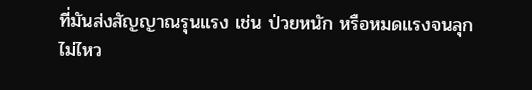ที่มันส่งสัญญาณรุนแรง เช่น ป่วยหนัก หรือหมดแรงจนลุกไม่ไหว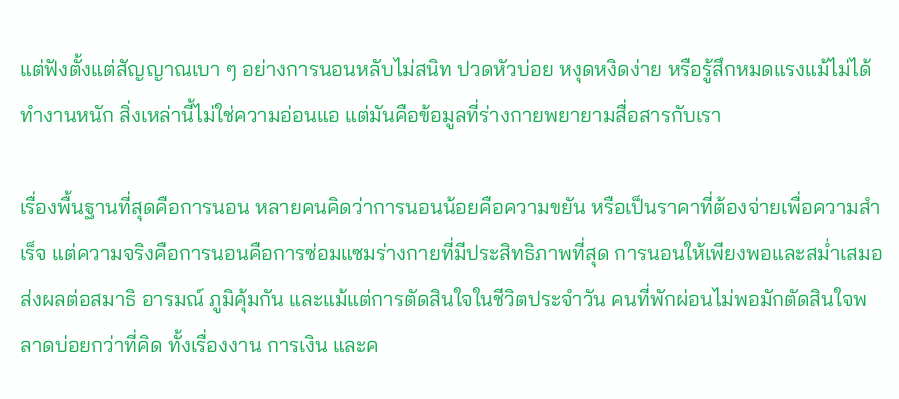แต่ฟังตั้งแต่สัญญาณเบา ๆ อย่างการนอนหลับไม่สนิท ปวดหัวบ่อย หงุดหงิดง่าย หรือรู้สึกหมดแรงแม้ไม่ได้ทำงานหนัก สิ่งเหล่านี้ไม่ใช่ความอ่อนแอ แต่มันคือข้อมูลที่ร่างกายพยายามสื่อสารกับเรา

เรื่องพื้นฐานที่สุดคือการนอน หลายคนคิดว่าการนอนน้อยคือความขยัน หรือเป็นราคาที่ต้องจ่ายเพื่อความสำเร็จ แต่ความจริงคือการนอนคือการซ่อมแซมร่างกายที่มีประสิทธิภาพที่สุด การนอนให้เพียงพอและสม่ำเสมอ ส่งผลต่อสมาธิ อารมณ์ ภูมิคุ้มกัน และแม้แต่การตัดสินใจในชีวิตประจำวัน คนที่พักผ่อนไม่พอมักตัดสินใจพลาดบ่อยกว่าที่คิด ทั้งเรื่องงาน การเงิน และค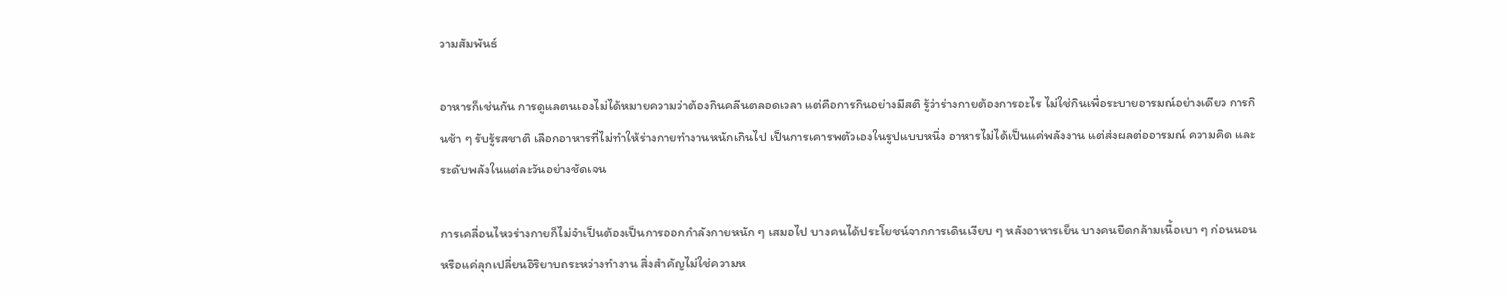วามสัมพันธ์

อาหารก็เช่นกัน การดูแลตนเองไม่ได้หมายความว่าต้องกินคลีนตลอดเวลา แต่คือการกินอย่างมีสติ รู้ว่าร่างกายต้องการอะไร ไม่ใช่กินเพื่อระบายอารมณ์อย่างเดียว การกินช้า ๆ รับรู้รสชาติ เลือกอาหารที่ไม่ทำให้ร่างกายทำงานหนักเกินไป เป็นการเคารพตัวเองในรูปแบบหนึ่ง อาหารไม่ได้เป็นแค่พลังงาน แต่ส่งผลต่ออารมณ์ ความคิด และระดับพลังในแต่ละวันอย่างชัดเจน

การเคลื่อนไหวร่างกายก็ไม่จำเป็นต้องเป็นการออกกำลังกายหนัก ๆ เสมอไป บางคนได้ประโยชน์จากการเดินเงียบ ๆ หลังอาหารเย็น บางคนยืดกล้ามเนื้อเบา ๆ ก่อนนอน หรือแค่ลุกเปลี่ยนอิริยาบถระหว่างทำงาน สิ่งสำคัญไม่ใช่ความห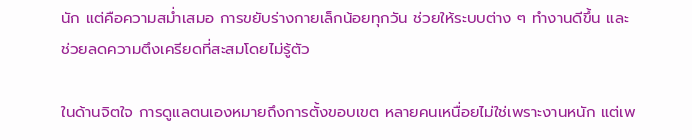นัก แต่คือความสม่ำเสมอ การขยับร่างกายเล็กน้อยทุกวัน ช่วยให้ระบบต่าง ๆ ทำงานดีขึ้น และช่วยลดความตึงเครียดที่สะสมโดยไม่รู้ตัว

ในด้านจิตใจ การดูแลตนเองหมายถึงการตั้งขอบเขต หลายคนเหนื่อยไม่ใช่เพราะงานหนัก แต่เพ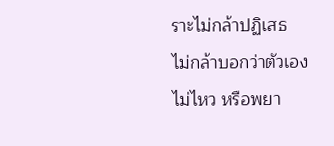ราะไม่กล้าปฏิเสธ ไม่กล้าบอกว่าตัวเองไม่ไหว หรือพยา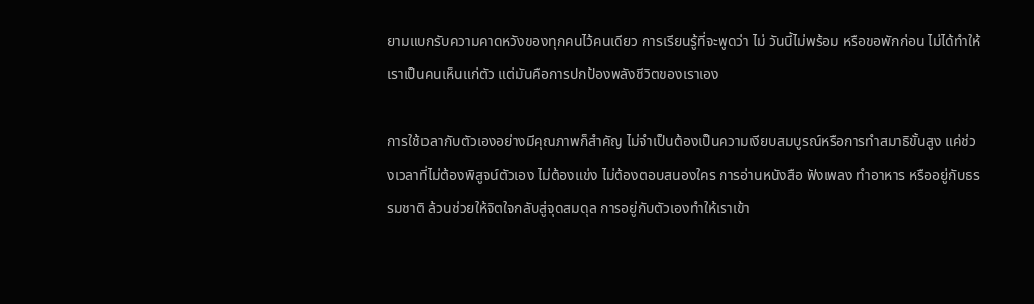ยามแบกรับความคาดหวังของทุกคนไว้คนเดียว การเรียนรู้ที่จะพูดว่า ไม่ วันนี้ไม่พร้อม หรือขอพักก่อน ไม่ได้ทำให้เราเป็นคนเห็นแก่ตัว แต่มันคือการปกป้องพลังชีวิตของเราเอง

การใช้เวลากับตัวเองอย่างมีคุณภาพก็สำคัญ ไม่จำเป็นต้องเป็นความเงียบสมบูรณ์หรือการทำสมาธิขั้นสูง แค่ช่วงเวลาที่ไม่ต้องพิสูจน์ตัวเอง ไม่ต้องแข่ง ไม่ต้องตอบสนองใคร การอ่านหนังสือ ฟังเพลง ทำอาหาร หรืออยู่กับธรรมชาติ ล้วนช่วยให้จิตใจกลับสู่จุดสมดุล การอยู่กับตัวเองทำให้เราเข้า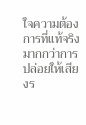ใจความต้องการที่แท้จริง มากกว่าการปล่อยให้เสียงร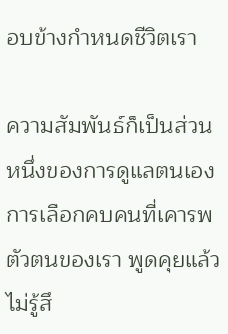อบข้างกำหนดชีวิตเรา

ความสัมพันธ์ก็เป็นส่วนหนึ่งของการดูแลตนเอง การเลือกคบคนที่เคารพตัวตนของเรา พูดคุยแล้วไม่รู้สึ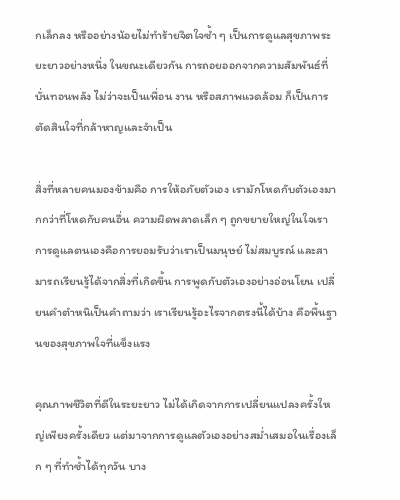กเล็กลง หรืออย่างน้อยไม่ทำร้ายจิตใจซ้ำ ๆ เป็นการดูแลสุขภาพระยะยาวอย่างหนึ่ง ในขณะเดียวกัน การถอยออกจากความสัมพันธ์ที่บั่นทอนพลัง ไม่ว่าจะเป็นเพื่อน งาน หรือสภาพแวดล้อม ก็เป็นการตัดสินใจที่กล้าหาญและจำเป็น

สิ่งที่หลายคนมองข้ามคือ การให้อภัยตัวเอง เรามักโหดกับตัวเองมากกว่าที่โหดกับคนอื่น ความผิดพลาดเล็ก ๆ ถูกขยายใหญ่ในใจเรา การดูแลตนเองคือการยอมรับว่าเราเป็นมนุษย์ ไม่สมบูรณ์ และสามารถเรียนรู้ได้จากสิ่งที่เกิดขึ้น การพูดกับตัวเองอย่างอ่อนโยน เปลี่ยนคำตำหนิเป็นคำถามว่า เราเรียนรู้อะไรจากตรงนี้ได้บ้าง คือพื้นฐานของสุขภาพใจที่แข็งแรง

คุณภาพชีวิตที่ดีในระยะยาว ไม่ได้เกิดจากการเปลี่ยนแปลงครั้งใหญ่เพียงครั้งเดียว แต่มาจากการดูแลตัวเองอย่างสม่ำเสมอในเรื่องเล็ก ๆ ที่ทำซ้ำได้ทุกวัน บาง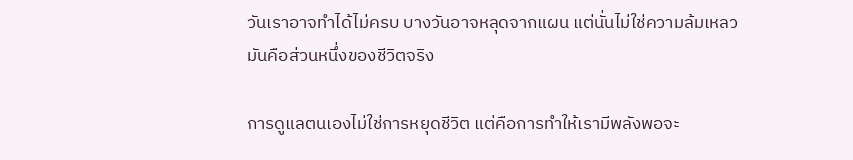วันเราอาจทำได้ไม่ครบ บางวันอาจหลุดจากแผน แต่นั่นไม่ใช่ความล้มเหลว มันคือส่วนหนึ่งของชีวิตจริง

การดูแลตนเองไม่ใช่การหยุดชีวิต แต่คือการทำให้เรามีพลังพอจะ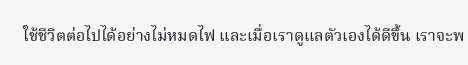ใช้ชีวิตต่อไปได้อย่างไม่หมดไฟ และเมื่อเราดูแลตัวเองได้ดีขึ้น เราจะพ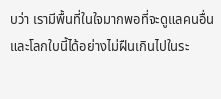บว่า เรามีพื้นที่ในใจมากพอที่จะดูแลคนอื่น และโลกใบนี้ได้อย่างไม่ฝืนเกินไปในระ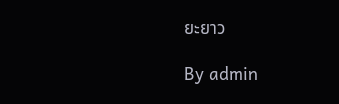ยะยาว

By admin